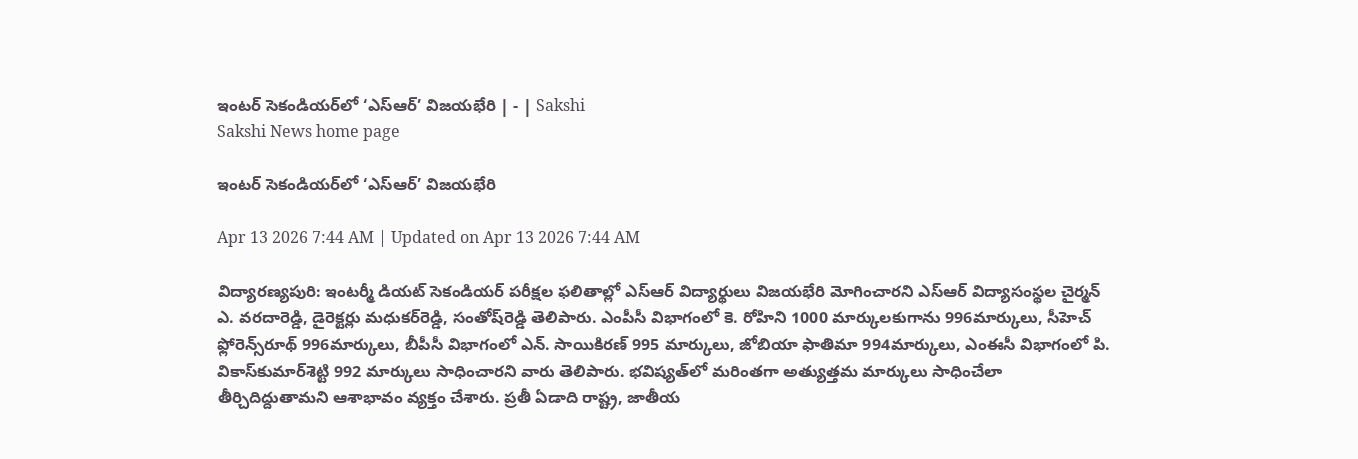ఇంటర్‌ సెకండియర్‌లో ‘ఎస్‌ఆర్‌’ విజయభేరి | - | Sakshi
Sakshi News home page

ఇంటర్‌ సెకండియర్‌లో ‘ఎస్‌ఆర్‌’ విజయభేరి

Apr 13 2026 7:44 AM | Updated on Apr 13 2026 7:44 AM

విద్యారణ్యపురి: ఇంటర్మీ డియట్‌ సెకండియర్‌ పరీక్షల ఫలితాల్లో ఎస్‌ఆర్‌ విద్యార్థులు విజయభేరి మోగించారని ఎస్‌ఆర్‌ విద్యాసంస్థల చైర్మన్‌ ఎ. వరదారెడ్డి, డైరెక్టర్లు మధుకర్‌రెడ్డి, సంతోష్‌రెడ్డి తెలిపారు. ఎంపీసీ విభాగంలో కె. రోహిని 1000 మార్కులకుగాను 996మార్కులు, సీహెచ్‌ ఫ్లోరెన్స్‌రూథ్‌ 996మార్కులు, బీపీసీ విభాగంలో ఎన్‌. సాయికిరణ్‌ 995 మార్కులు, జోబియా ఫాతిమా 994మార్కులు, ఎంఈసీ విభాగంలో పి. వికాస్‌కుమార్‌శెట్టి 992 మార్కులు సాధించారని వారు తెలిపారు. భవిష్యత్‌లో మరింతగా అత్యుత్తమ మార్కులు సాధించేలా తీర్చిదిద్దుతామని ఆశాభావం వ్యక్తం చేశారు. ప్రతీ ఏడాది రాష్ట్ర, జాతీయ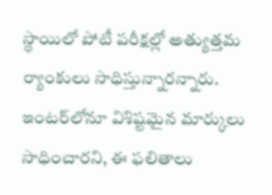స్థాయిలో పోటీ పరీక్షల్లో అత్యుత్తమ ర్యాంకులు సాధిస్తున్నారన్నారు. ఇంటర్‌లోనూ విశిష్టమైన మార్కులు సాధించారని, ఈ ఫలితాలు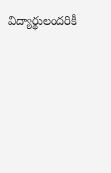విద్యార్థులందరికీ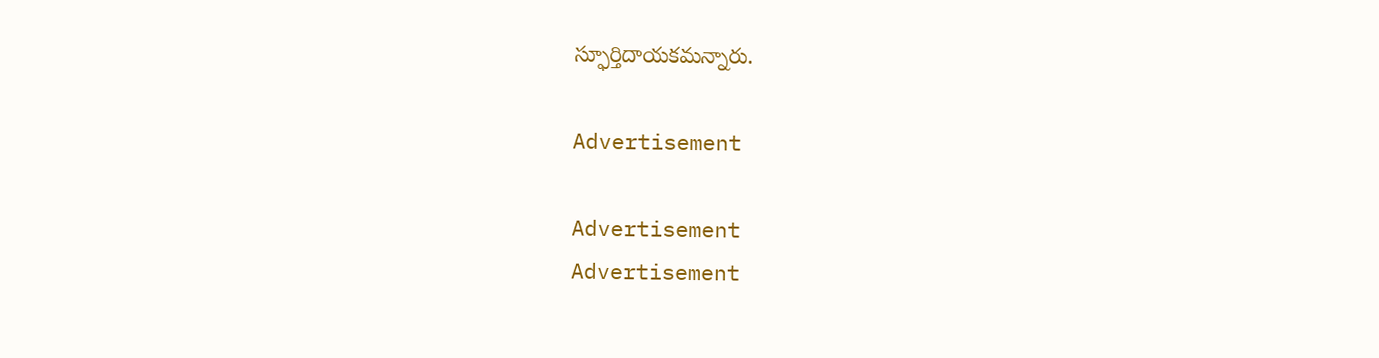స్ఫూర్తిదాయకమన్నారు.

Advertisement

Advertisement
Advertisement